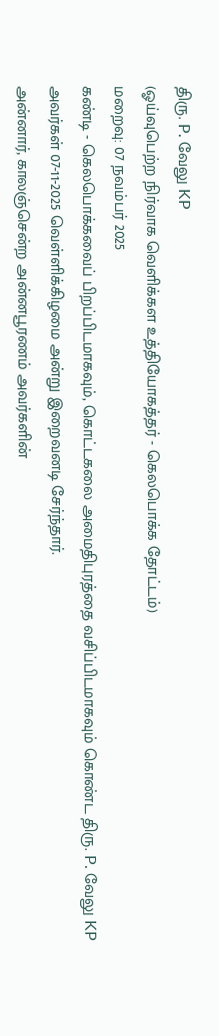திரு. P. வேலு KP
(ஓய்வுபெற்ற நிர்வாக வெளிக்கள உத்தியோகத்தர் - கெலபொக்க தோட்டம்)
மறைவு: 07 நவம்பர் 2025
கண்டி - கெலபொக்கவைப் பிறப்பிடமாகவும், கொட்டகலை அமைதிபுரத்தை வசிப்பிடமாகவும் கொண்ட திரு. P. வேலு KP அவர்கள் 07-11-2025 வெள்ளிக்கிழமை அன்று இறைவனடி சேர்ந்தார்.
அன்னார், காலஞ்சென்ற அன்னபூரணம் அவர்களின்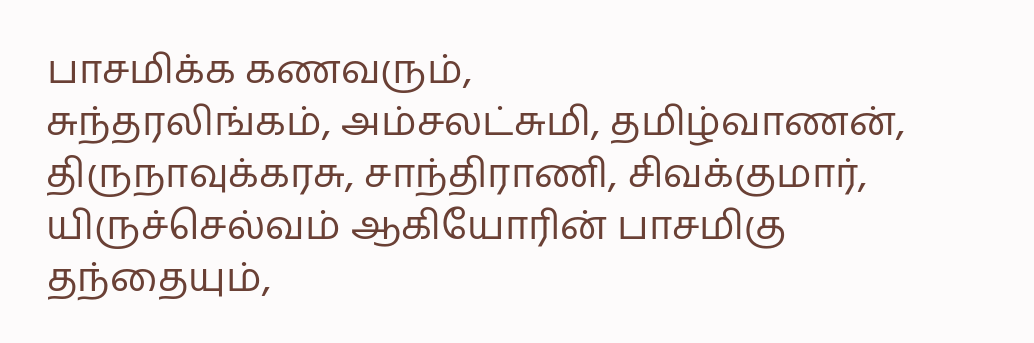பாசமிக்க கணவரும்,
சுந்தரலிங்கம், அம்சலட்சுமி, தமிழ்வாணன், திருநாவுக்கரசு, சாந்திராணி, சிவக்குமார், யிருச்செல்வம் ஆகியோரின் பாசமிகு தந்தையும்,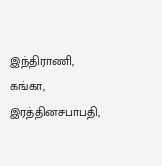இந்திராணி, கங்கா, இரத்தினசபாபதி,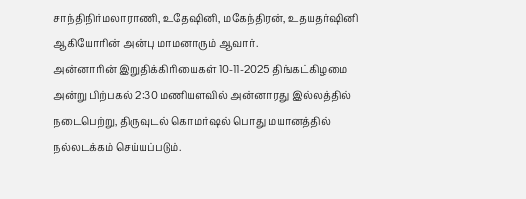சாந்திநிர்மலாராணி, உதேஷினி, மகேந்திரன், உதயதர்ஷினி ஆகியோரின் அன்பு மாமனாரும் ஆவார்.
அன்னாரின் இறுதிக்கிரியைகள் 10-11-2025 திங்கட்கிழமை அன்று பிற்பகல் 2:30 மணியளவில் அன்னாரது இல்லத்தில் நடைபெற்று, திருவுடல் கொமர்ஷல் பொது மயானத்தில் நல்லடக்கம் செய்யப்படும்.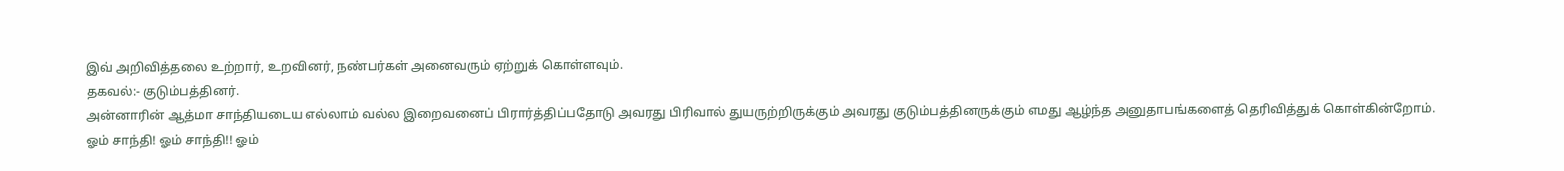இவ் அறிவித்தலை உற்றார், உறவினர், நண்பர்கள் அனைவரும் ஏற்றுக் கொள்ளவும்.
தகவல்:- குடும்பத்தினர்.
அன்னாரின் ஆத்மா சாந்தியடைய எல்லாம் வல்ல இறைவனைப் பிரார்த்திப்பதோடு அவரது பிரிவால் துயருற்றிருக்கும் அவரது குடும்பத்தினருக்கும் எமது ஆழ்ந்த அனுதாபங்களைத் தெரிவித்துக் கொள்கின்றோம்.
ஓம் சாந்தி! ஓம் சாந்தி!! ஓம்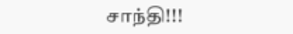சாந்தி!!!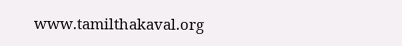www.tamilthakaval.org